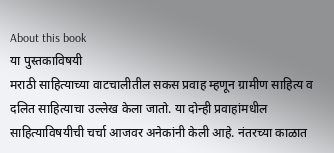About this book
या पुस्तकाविषयी
मराठी साहित्याच्या वाटचालीतील सकस प्रवाह म्हणून ग्रामीण साहित्य व दलित साहित्याचा उल्लेख केला जातो. या दोन्ही प्रवाहांमधील साहित्याविषयीची चर्चा आजवर अनेकांनी केली आहे. नंतरच्या काळात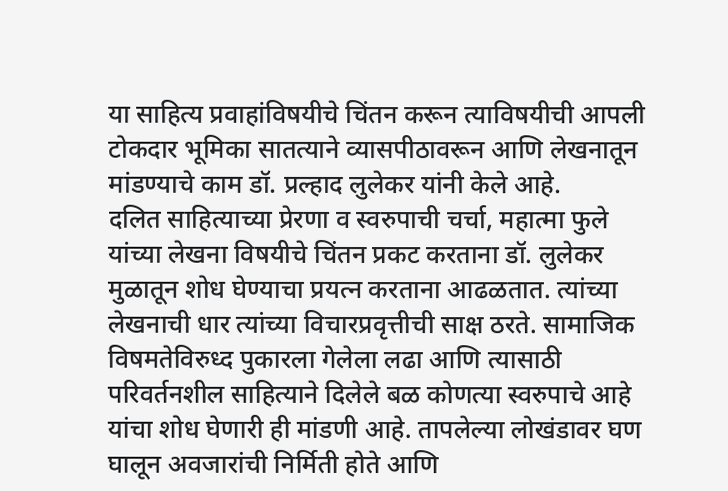या साहित्य प्रवाहांविषयीचे चिंतन करून त्याविषयीची आपली टोकदार भूमिका सातत्याने व्यासपीठावरून आणि लेखनातून मांडण्याचे काम डॉ. प्रल्हाद लुलेकर यांनी केले आहे.
दलित साहित्याच्या प्रेरणा व स्वरुपाची चर्चा, महात्मा फुले यांच्या लेखना विषयीचे चिंतन प्रकट करताना डॉ. लुलेकर मुळातून शोध घेण्याचा प्रयत्न करताना आढळतात. त्यांच्या लेखनाची धार त्यांच्या विचारप्रवृत्तीची साक्ष ठरते. सामाजिक विषमतेविरुध्द पुकारला गेलेला लढा आणि त्यासाठी परिवर्तनशील साहित्याने दिलेले बळ कोणत्या स्वरुपाचे आहे यांचा शोध घेणारी ही मांडणी आहे. तापलेल्या लोखंडावर घण घालून अवजारांची निर्मिती होते आणि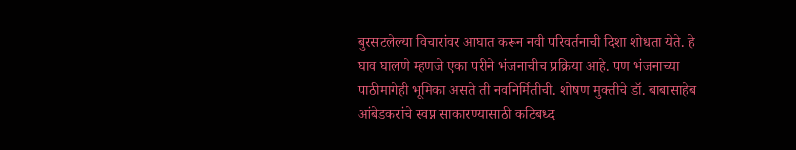बुरसटलेल्या विचारांवर आघात करून नवी परिवर्तनाची दिशा शोधता येते. हे घाव घालणे म्हणजे एका परीने भंजनाचीच प्रक्रिया आहे. पण भंजनाच्या पाठीमागेही भूमिका असते ती नवनिर्मितीची. शोषण मुक्तीचे डॉ. बाबासाहेब आंबेडकरांचे स्वप्न साकारण्यासाठी कटिबध्द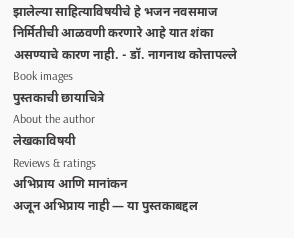झालेल्या साहित्याविषयीचे हे भजन नवसमाज निर्मितीची आळवणी करणारे आहे यात शंका असण्याचे कारण नाही. - डॉ. नागनाथ कोत्तापल्ले
Book images
पुस्तकाची छायाचित्रे
About the author
लेखकाविषयी
Reviews & ratings
अभिप्राय आणि मानांकन
अजून अभिप्राय नाही — या पुस्तकाबद्दल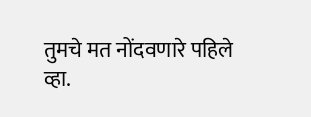तुमचे मत नोंदवणारे पहिले व्हा.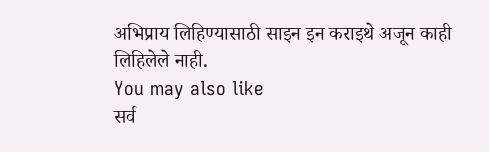अभिप्राय लिहिण्यासाठी साइन इन कराइथे अजून काही लिहिलेले नाही.
You may also like
सर्व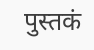पुस्तकं